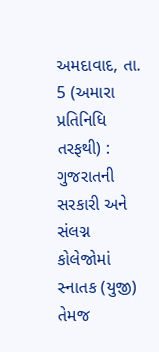અમદાવાદ, તા. 5 (અમારા પ્રતિનિધિ તરફથી) : ગુજરાતની
સરકારી અને સંલગ્ન કોલેજોમાં સ્નાતક (યુજી) તેમજ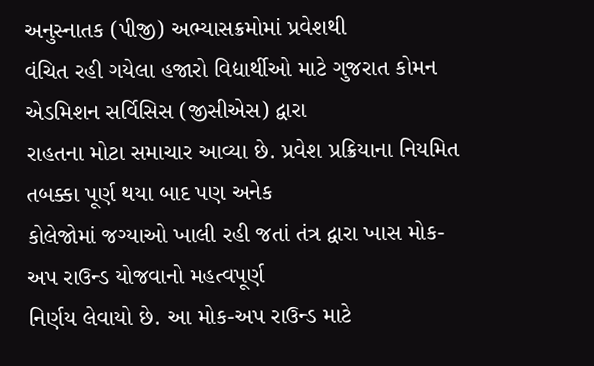અનુસ્નાતક (પીજી) અભ્યાસક્રમોમાં પ્રવેશથી
વંચિત રહી ગયેલા હજારો વિદ્યાર્થીઓ માટે ગુજરાત કોમન એડમિશન સર્વિસિસ (જીસીએસ) દ્વારા
રાહતના મોટા સમાચાર આવ્યા છે. પ્રવેશ પ્રક્રિયાના નિયમિત તબક્કા પૂર્ણ થયા બાદ પણ અનેક
કોલેજોમાં જગ્યાઓ ખાલી રહી જતાં તંત્ર દ્વારા ખાસ મોક-અપ રાઉન્ડ યોજવાનો મહત્વપૂર્ણ
નિર્ણય લેવાયો છે. આ મોક-અપ રાઉન્ડ માટે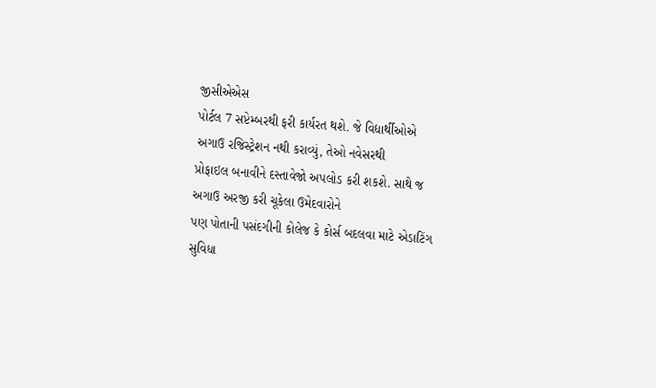જીસીએએસ
પોર્ટલ 7 સપ્ટેમ્બરથી ફરી કાર્યરત થશે. જે વિદ્યાર્થીઓએ
અગાઉ રજિસ્ટ્રેશન નથી કરાવ્યું, તેઓ નવેસરથી
પ્રોફાઇલ બનાવીને દસ્તાવેજો અપલોડ કરી શકશે. સાથે જ અગાઉ અરજી કરી ચૂકેલા ઉમેદવારોને
પણ પોતાની પસંદગીની કોલેજ કે કોર્સ બદલવા માટે એડાટિંગ સુવિધા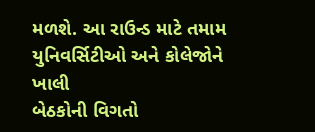મળશે. આ રાઉન્ડ માટે તમામ યુનિવર્સિટીઓ અને કોલેજોને ખાલી
બેઠકોની વિગતો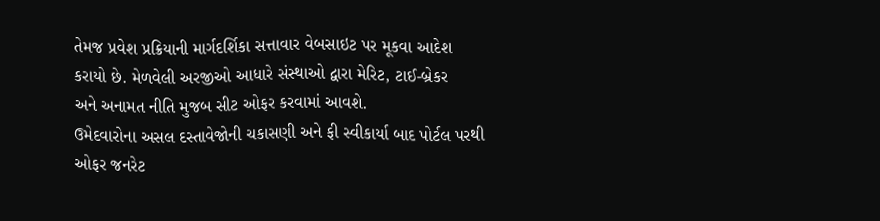તેમજ પ્રવેશ પ્રક્રિયાની માર્ગદર્શિકા સત્તાવાર વેબસાઇટ પર મૂકવા આદેશ
કરાયો છે. મેળવેલી અરજીઓ આધારે સંસ્થાઓ દ્વારા મેરિટ, ટાઈ-બ્રેકર
અને અનામત નીતિ મુજબ સીટ ઓફર કરવામાં આવશે.
ઉમેદવારોના અસલ દસ્તાવેજોની ચકાસણી અને ફી સ્વીકાર્યા બાદ પોર્ટલ પરથી ઓફર જનરેટ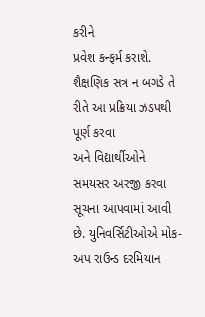કરીને
પ્રવેશ કન્ફર્મ કરાશે. શૈક્ષણિક સત્ર ન બગડે તે રીતે આ પ્રક્રિયા ઝડપથી પૂર્ણ કરવા
અને વિદ્યાર્થીઓને સમયસર અરજી કરવા સૂચના આપવામાં આવી છે. યુનિવર્સિટીઓએ મોક-અપ રાઉન્ડ દરમિયાન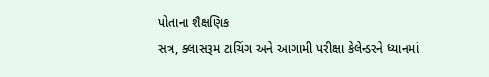પોતાના શૈક્ષણિક
સત્ર, ક્લાસરૂમ ટાચિંગ અને આગામી પરીક્ષા કેલેન્ડરને ધ્યાનમાં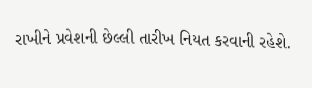રાખીને પ્રવેશની છેલ્લી તારીખ નિયત કરવાની રહેશે.